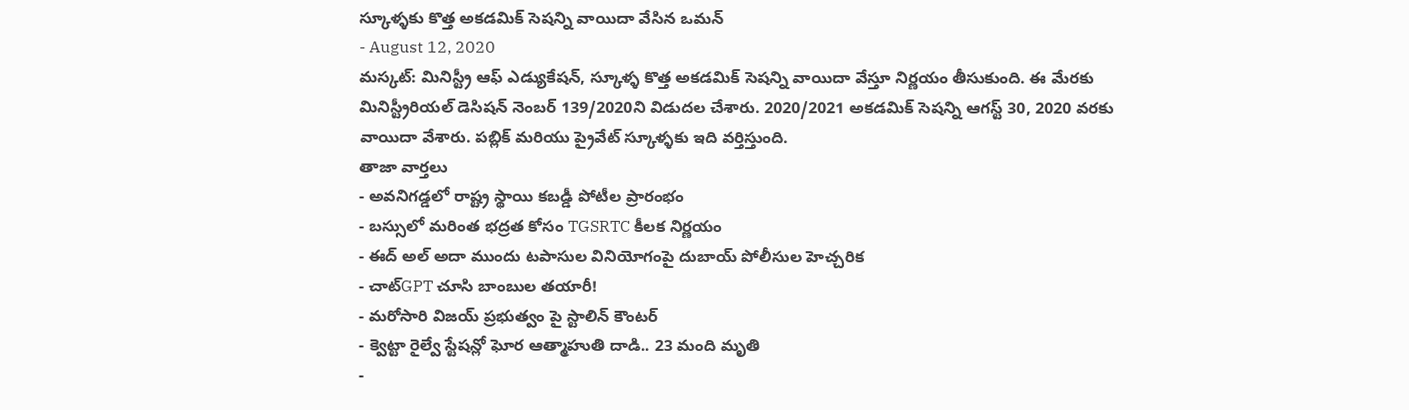స్కూళ్ళకు కొత్త అకడమిక్ సెషన్ని వాయిదా వేసిన ఒమన్
- August 12, 2020
మస్కట్: మినిస్ట్రీ ఆఫ్ ఎడ్యుకేషన్, స్కూళ్ళ కొత్త అకడమిక్ సెషన్ని వాయిదా వేస్తూ నిర్ణయం తీసుకుంది. ఈ మేరకు మినిస్ట్రీరియల్ డెసిషన్ నెంబర్ 139/2020ని విడుదల చేశారు. 2020/2021 అకడమిక్ సెషన్ని ఆగస్ట్ 30, 2020 వరకు వాయిదా వేశారు. పబ్లిక్ మరియు ప్రైవేట్ స్కూళ్ళకు ఇది వర్తిస్తుంది.
తాజా వార్తలు
- అవనిగడ్డలో రాష్ట్ర స్థాయి కబడ్డీ పోటీల ప్రారంభం
- బస్సులో మరింత భద్రత కోసం TGSRTC కీలక నిర్ణయం
- ఈద్ అల్ అదా ముందు టపాసుల వినియోగంపై దుబాయ్ పోలీసుల హెచ్చరిక
- చాట్GPT చూసి బాంబుల తయారీ!
- మరోసారి విజయ్ ప్రభుత్వం పై స్టాలిన్ కౌంటర్
- క్వెట్టా రైల్వే స్టేషన్లో ఘోర ఆత్మాహుతి దాడి.. 23 మంది మృతి
-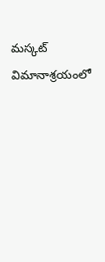మస్కట్ విమానాశ్రయంలో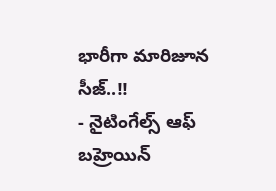భారీగా మారిజూన సీజ్..!!
- నైటింగేల్స్ ఆఫ్ బహ్రెయిన్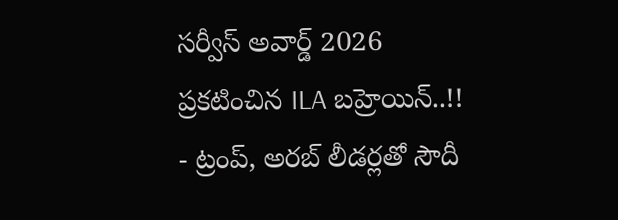సర్వీస్ అవార్డ్ 2026 ప్రకటించిన ILA బహ్రెయిన్..!!
- ట్రంప్, అరబ్ లీడర్లతో సౌదీ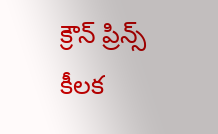క్రౌన్ ప్రిన్స్ కీలక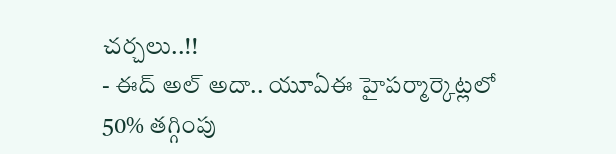చర్చలు..!!
- ఈద్ అల్ అదా.. యూఏఈ హైపర్మార్కెట్లలో 50% తగ్గింపు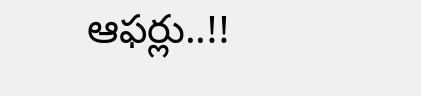ఆఫర్లు..!!